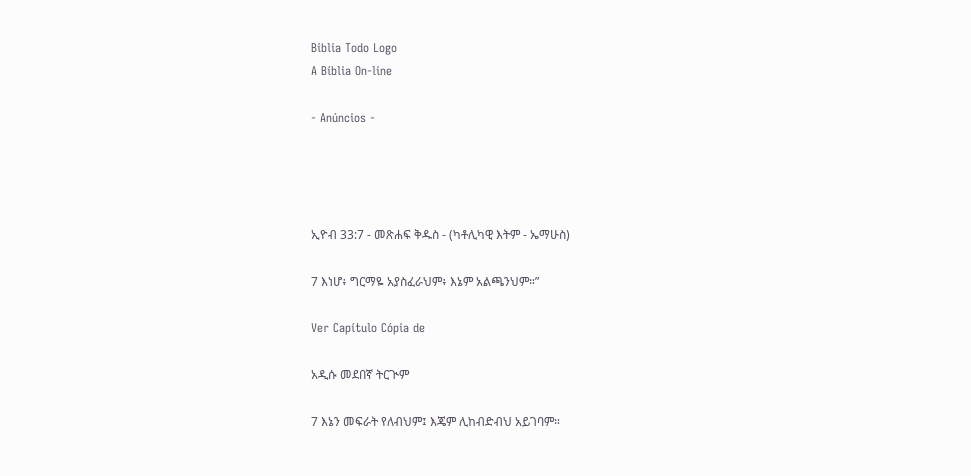Biblia Todo Logo
A Bíblia On-line

- Anúncios -




ኢዮብ 33:7 - መጽሐፍ ቅዱስ - (ካቶሊካዊ እትም - ኤማሁስ)

7 እነሆ፥ ግርማዬ አያስፈራህም፥ እኔም አልጫንህም።”

Ver Capítulo Cópia de

አዲሱ መደበኛ ትርጒም

7 እኔን መፍራት የለብህም፤ እጄም ሊከብድብህ አይገባም።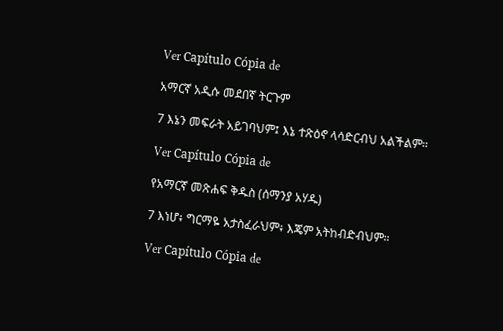Ver Capítulo Cópia de

አማርኛ አዲሱ መደበኛ ትርጉም

7 እኔን መፍራት አይገባህም፤ እኔ ተጽዕኖ ላሳድርብህ አልችልም።

Ver Capítulo Cópia de

የአማርኛ መጽሐፍ ቅዱስ (ሰማንያ አሃዱ)

7 እነሆ፥ ግርማዬ አታስፈራህም፥ እጄም አትከብድብህም።

Ver Capítulo Cópia de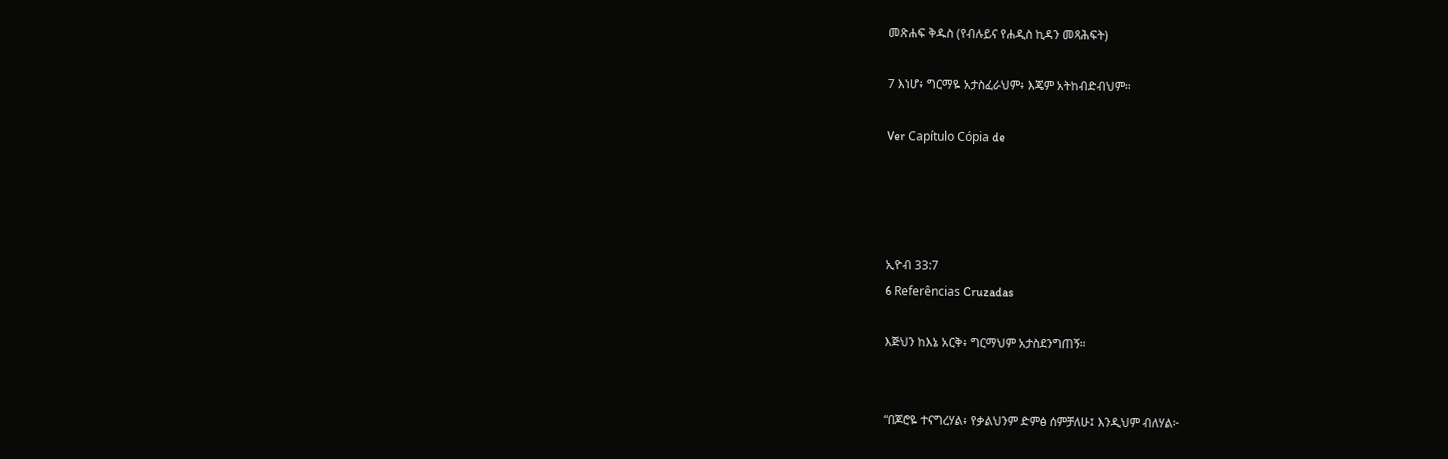መጽሐፍ ቅዱስ (የብሉይና የሐዲስ ኪዳን መጻሕፍት)

7 እነሆ፥ ግርማዬ አታስፈራህም፥ እጄም አትከብድብህም።

Ver Capítulo Cópia de




ኢዮብ 33:7
6 Referências Cruzadas

እጅህን ከእኔ አርቅ፥ ግርማህም አታስደንግጠኝ።


“በጆሮዬ ተናግረሃል፥ የቃልህንም ድምፅ ሰምቻለሁ፤ እንዲህም ብለሃል፦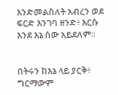እንድመልስለት አብረን ወደ ፍርድ እንገባ ዘንድ፥ እርሱ እንደ እኔ ሰው አይደለም።


በትሩን ከእኔ ላይ ያርቅ፥ ግርማውም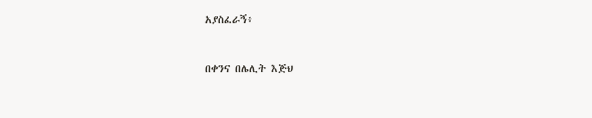አያስፈራኝ፥


በቀንና በሌሊት እጅህ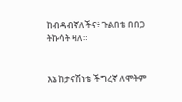ከብዳብኛለችና፥ ጉልበቴ በበጋ ትኩሳት ዛለ።


እኔ ከታናሽነቴ ችግረኛ ለሞትም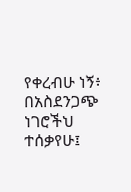የቀረብሁ ነኝ፥ በአስደንጋጭ ነገሮችህ ተሰቃየሁ፤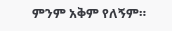ምንም አቅም የለኝም።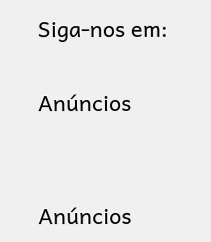Siga-nos em:

Anúncios


Anúncios